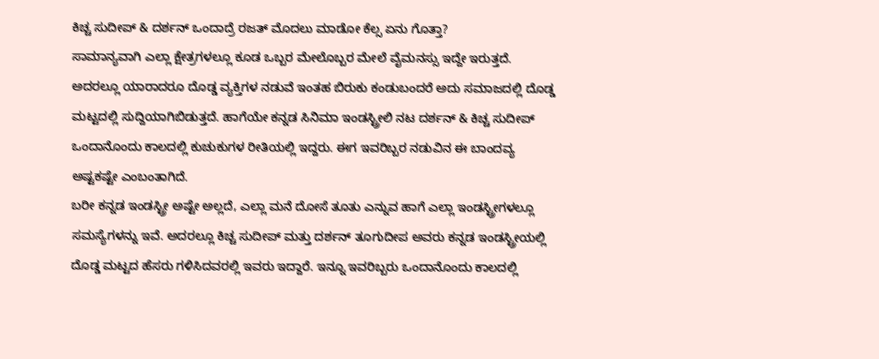ಕಿಚ್ಚ ಸುದೀಪ್ & ದರ್ಶನ್ ಒಂದಾದ್ರೆ ರಜತ್ ಮೊದಲು ಮಾಡೋ ಕೆಲ್ಸ ಏನು ಗೊತ್ತಾ?
ಸಾಮಾನ್ಯವಾಗಿ ಎಲ್ಲಾ ಕ್ಷೇತ್ರಗಳಲ್ಲೂ ಕೂಡ ಒಬ್ಬರ ಮೇಲೊಬ್ಬರ ಮೇಲೆ ವೈಮನಸ್ಸು ಇದ್ದೇ ಇರುತ್ತದೆ. ಅದರಲ್ಲೂ ಯಾರಾದರೂ ದೊಡ್ಡ ವ್ಯಕ್ತಿಗಳ ನಡುವೆ ಇಂತಹ ಬಿರುಕು ಕಂಡುಬಂದರೆ ಅದು ಸಮಾಜದಲ್ಲಿ ದೊಡ್ಡ ಮಟ್ಟದಲ್ಲಿ ಸುದ್ದಿಯಾಗಿಬಿಡುತ್ತದೆ. ಹಾಗೆಯೇ ಕನ್ನಡ ಸಿನಿಮಾ ಇಂಡಸ್ಟ್ರೀಲಿ ನಟ ದರ್ಶನ್ & ಕಿಚ್ಚ ಸುದೀಪ್ ಒಂದಾನೊಂದು ಕಾಲದಲ್ಲಿ ಕುಚುಕುಗಳ ರೀತಿಯಲ್ಲಿ ಇದ್ದರು. ಈಗ ಇವರಿಬ್ಬರ ನಡುವಿನ ಈ ಬಾಂದವ್ಯ ಅಷ್ಟಕಷ್ಟೇ ಎಂಬಂತಾಗಿದೆ.
ಬರೀ ಕನ್ನಡ ಇಂಡಸ್ಟ್ರೀ ಅಷ್ಟೇ ಅಲ್ಲದೆ, ಎಲ್ಲಾ ಮನೆ ದೋಸೆ ತೂತು ಎನ್ನುವ ಹಾಗೆ ಎಲ್ಲಾ ಇಂಡಸ್ಟ್ರೀಗಳಲ್ಲೂ ಸಮಸ್ಯೆಗಳನ್ನು ಇವೆ. ಅದರಲ್ಲೂ ಕಿಚ್ಚ ಸುದೀಪ್ ಮತ್ತು ದರ್ಶನ್ ತೂಗುದೀಪ ಅವರು ಕನ್ನಡ ಇಂಡಸ್ಟ್ರೀಯಲ್ಲಿ ದೊಡ್ಡ ಮಟ್ಟದ ಹೆಸರು ಗಳಿಸಿದವರಲ್ಲಿ ಇವರು ಇದ್ದಾರೆ. ಇನ್ನೂ ಇವರಿಬ್ಬರು ಒಂದಾನೊಂದು ಕಾಲದಲ್ಲಿ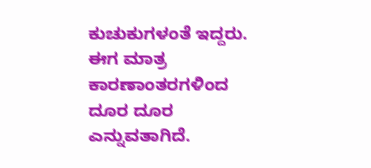ಕುಚುಕುಗಳಂತೆ ಇದ್ದರು. ಈಗ ಮಾತ್ರ ಕಾರಣಾಂತರಗಳಿಂದ ದೂರ ದೂರ ಎನ್ನುವತಾಗಿದೆ.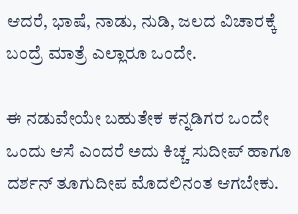ಆದರೆ, ಭಾಷೆ, ನಾಡು, ನುಡಿ, ಜಲದ ವಿಚಾರಕ್ಕೆ ಬಂದ್ರೆ ಮಾತ್ರೆ ಎಲ್ಲಾರೂ ಒಂದೇ.

ಈ ನಡುವೇಯೇ ಬಹುತೇಕ ಕನ್ನಡಿಗರ ಒಂದೇ ಒಂದು ಆಸೆ ಎಂದರೆ ಅದು ಕಿಚ್ಚ ಸುದೀಪ್ ಹಾಗೂ ದರ್ಶನ್ ತೂಗುದೀಪ ಮೊದಲಿನಂತ ಆಗಬೇಕು.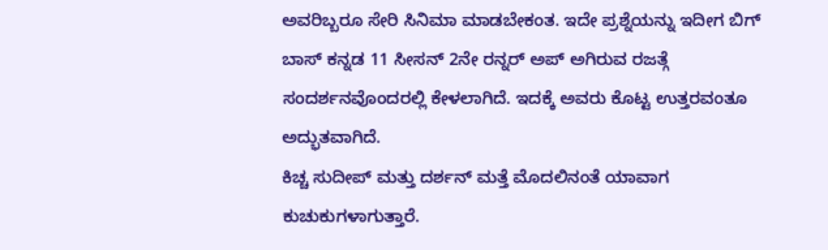ಅವರಿಬ್ಬರೂ ಸೇರಿ ಸಿನಿಮಾ ಮಾಡಬೇಕಂತ. ಇದೇ ಪ್ರಶ್ನೆಯನ್ನು ಇದೀಗ ಬಿಗ್ ಬಾಸ್ ಕನ್ನಡ 11 ಸೀಸನ್ 2ನೇ ರನ್ನರ್ ಅಪ್ ಅಗಿರುವ ರಜತ್ಗೆ ಸಂದರ್ಶನವೊಂದರಲ್ಲಿ ಕೇಳಲಾಗಿದೆ. ಇದಕ್ಕೆ ಅವರು ಕೊಟ್ಟ ಉತ್ತರವಂತೂ ಅದ್ಭುತವಾಗಿದೆ.
ಕಿಚ್ಚ ಸುದೀಪ್ ಮತ್ತು ದರ್ಶನ್ ಮತ್ತೆ ಮೊದಲಿನಂತೆ ಯಾವಾಗ ಕುಚುಕುಗಳಾಗುತ್ತಾರೆ.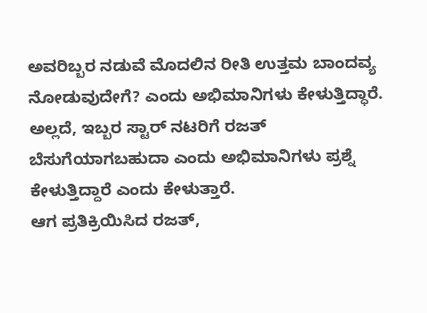ಅವರಿಬ್ಬರ ನಡುವೆ ಮೊದಲಿನ ರೀತಿ ಉತ್ತಮ ಬಾಂದವ್ಯ ನೋಡುವುದೇಗೆ? ಎಂದು ಅಭಿಮಾನಿಗಳು ಕೇಳುತ್ತಿದ್ಧಾರೆ. ಅಲ್ಲದೆ, ಇಬ್ಬರ ಸ್ಟಾರ್ ನಟರಿಗೆ ರಜತ್ ಬೆಸುಗೆಯಾಗಬಹುದಾ ಎಂದು ಅಭಿಮಾನಿಗಳು ಪ್ರಶ್ನೆ ಕೇಳುತ್ತಿದ್ದಾರೆ ಎಂದು ಕೇಳುತ್ತಾರೆ.
ಆಗ ಪ್ರತಿಕ್ರಿಯಿಸಿದ ರಜತ್,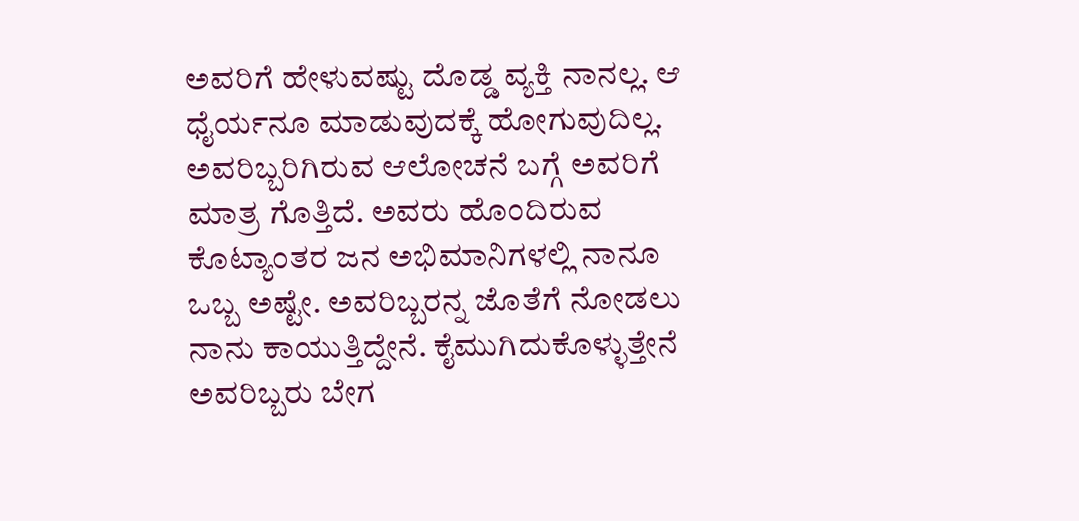ಅವರಿಗೆ ಹೇಳುವಷ್ಟು ದೊಡ್ಡ ವ್ಯಕ್ತಿ ನಾನಲ್ಲ. ಆ ಧೈರ್ಯನೂ ಮಾಡುವುದಕ್ಕೆ ಹೋಗುವುದಿಲ್ಲ. ಅವರಿಬ್ಬರಿಗಿರುವ ಆಲೋಚನೆ ಬಗ್ಗೆ ಅವರಿಗೆ ಮಾತ್ರ ಗೊತ್ತಿದೆ. ಅವರು ಹೊಂದಿರುವ ಕೊಟ್ಯಾಂತರ ಜನ ಅಭಿಮಾನಿಗಳಲ್ಲಿ ನಾನೂ ಒಬ್ಬ ಅಷ್ಟೇ. ಅವರಿಬ್ಬರನ್ನ ಜೊತೆಗೆ ನೋಡಲು ನಾನು ಕಾಯುತ್ತಿದ್ದೇನೆ. ಕೈಮುಗಿದುಕೊಳ್ಳುತ್ತೇನೆ ಅವರಿಬ್ಬರು ಬೇಗ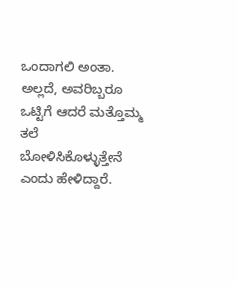ಒಂದಾಗಲಿ ಅಂತಾ. ಅಲ್ಲದೆ, ಅವರಿಬ್ಬರೂ ಒಟ್ಟಿಗೆ ಆದರೆ ಮತ್ತೊಮ್ಮ ತಲೆ ಬೋಳಿಸಿಕೊಳ್ಳುತ್ತೇನೆ ಎಂದು ಹೇಳಿದ್ದಾರೆ.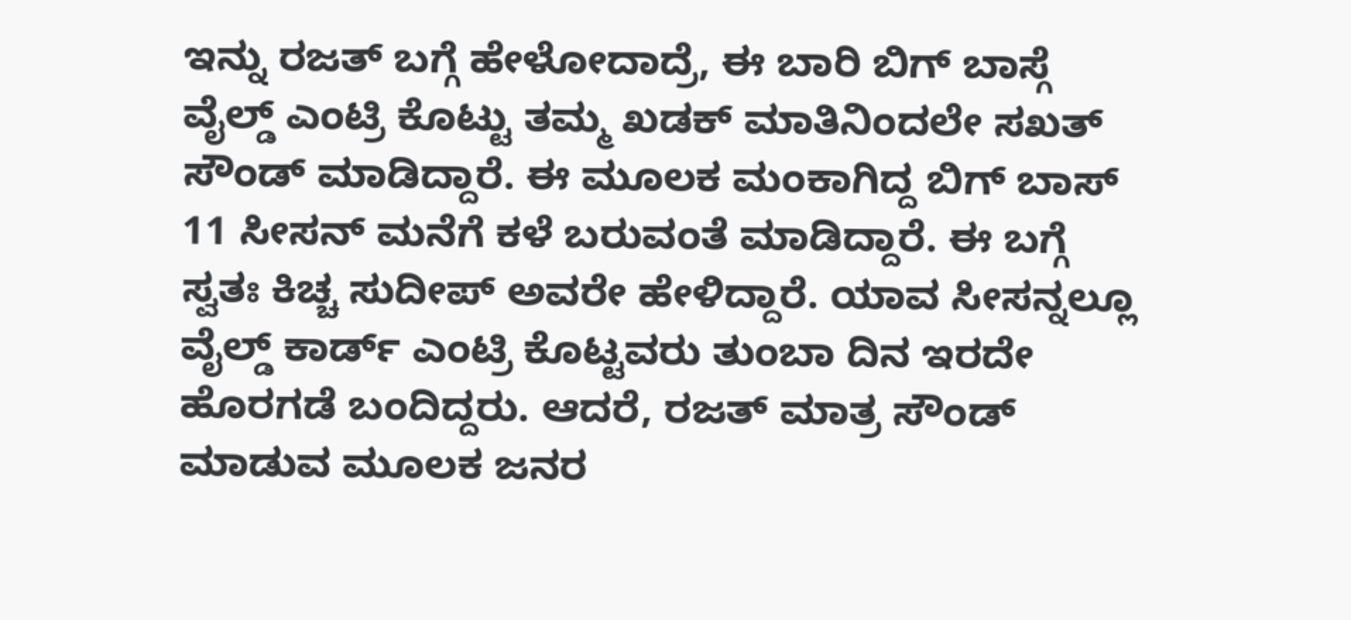ಇನ್ನು ರಜತ್ ಬಗ್ಗೆ ಹೇಳೋದಾದ್ರೆ, ಈ ಬಾರಿ ಬಿಗ್ ಬಾಸ್ಗೆ ವೈಲ್ಡ್ ಎಂಟ್ರಿ ಕೊಟ್ಟು ತಮ್ಮ ಖಡಕ್ ಮಾತಿನಿಂದಲೇ ಸಖತ್ ಸೌಂಡ್ ಮಾಡಿದ್ದಾರೆ. ಈ ಮೂಲಕ ಮಂಕಾಗಿದ್ದ ಬಿಗ್ ಬಾಸ್ 11 ಸೀಸನ್ ಮನೆಗೆ ಕಳೆ ಬರುವಂತೆ ಮಾಡಿದ್ದಾರೆ. ಈ ಬಗ್ಗೆ ಸ್ವತಃ ಕಿಚ್ಚ ಸುದೀಪ್ ಅವರೇ ಹೇಳಿದ್ದಾರೆ. ಯಾವ ಸೀಸನ್ನಲ್ಲೂ ವೈಲ್ಡ್ ಕಾರ್ಡ್ ಎಂಟ್ರಿ ಕೊಟ್ಟವರು ತುಂಬಾ ದಿನ ಇರದೇ ಹೊರಗಡೆ ಬಂದಿದ್ದರು. ಆದರೆ, ರಜತ್ ಮಾತ್ರ ಸೌಂಡ್ ಮಾಡುವ ಮೂಲಕ ಜನರ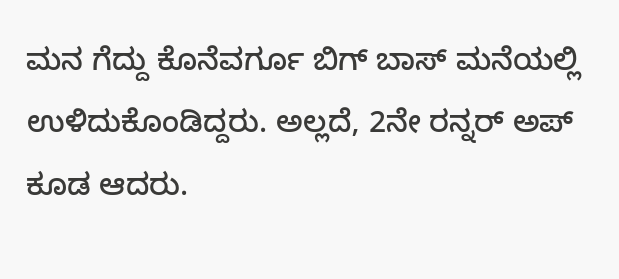ಮನ ಗೆದ್ದು ಕೊನೆವರ್ಗೂ ಬಿಗ್ ಬಾಸ್ ಮನೆಯಲ್ಲಿ ಉಳಿದುಕೊಂಡಿದ್ದರು. ಅಲ್ಲದೆ, 2ನೇ ರನ್ನರ್ ಅಪ್ ಕೂಡ ಆದರು.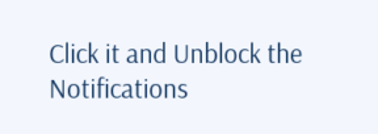Click it and Unblock the Notifications